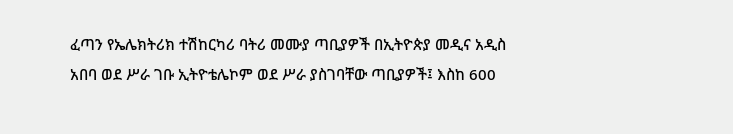ፈጣን የኤሌክትሪክ ተሽከርካሪ ባትሪ መሙያ ጣቢያዎች በኢትዮጵያ መዲና አዲስ አበባ ወደ ሥራ ገቡ ኢትዮቴሌኮም ወደ ሥራ ያስገባቸው ጣቢያዎች፤ እስከ 600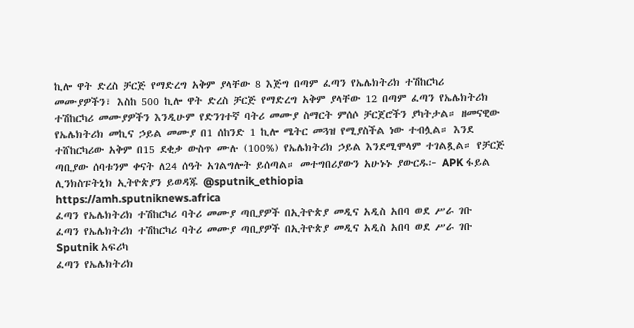ኪሎ ዋት ድረስ ቻርጅ የማድረግ አቅም ያላቸው 8 እጅግ በጣም ፈጣን የኤሌክትሪክ ተሽከርካሪ መሙያዎችን፣ እስከ 500 ኪሎ ዋት ድረስ ቻርጅ የማድረግ አቅም ያላቸው 12 በጣም ፈጣን የኤሌክትሪክ ተሽከርካሪ መሙያዎችን እንዲሁም የድንገተኛ ባትሪ መሙያ ስማርት ምሰሶ ቻርጀሮችን ያካትታል። ዘመናዊው የኤሌክትሪክ መኪና ኃይል መሙያ በ1 ሰከንድ 1 ኪሎ ሜትር መጓዝ የሚያስችል ነው ተብሏል። እንደ ተሸከርካሪው አቅም በ15 ደቂቃ ውስጥ ሙሉ (100%) የኤሌክትሪክ ኃይል እንደሚሞላም ተገልጿል። የቻርጅ ጣቢያው ሰባቱንም ቀናት ለ24 ሰዓት አገልግሎት ይሰጣል። መተግበሪያውን አሁኑኑ ያውርዱ፦ APK ፋይል ሊንክስፑትኒክ ኢትዮጵያን ይወዳጁ @sputnik_ethiopia
https://amh.sputniknews.africa
ፈጣን የኤሌክትሪክ ተሽከርካሪ ባትሪ መሙያ ጣቢያዎች በኢትዮጵያ መዲና አዲስ አበባ ወደ ሥራ ገቡ
ፈጣን የኤሌክትሪክ ተሽከርካሪ ባትሪ መሙያ ጣቢያዎች በኢትዮጵያ መዲና አዲስ አበባ ወደ ሥራ ገቡ
Sputnik አፍሪካ
ፈጣን የኤሌክትሪክ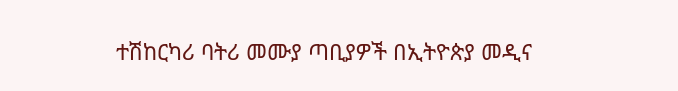ተሽከርካሪ ባትሪ መሙያ ጣቢያዎች በኢትዮጵያ መዲና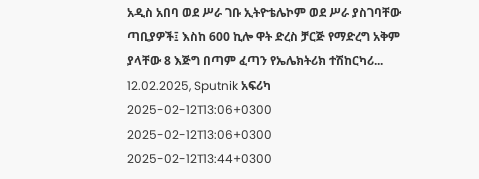አዲስ አበባ ወደ ሥራ ገቡ ኢትዮቴሌኮም ወደ ሥራ ያስገባቸው ጣቢያዎች፤ እስከ 600 ኪሎ ዋት ድረስ ቻርጅ የማድረግ አቅም ያላቸው 8 እጅግ በጣም ፈጣን የኤሌክትሪክ ተሽከርካሪ... 12.02.2025, Sputnik አፍሪካ
2025-02-12T13:06+0300
2025-02-12T13:06+0300
2025-02-12T13:44+0300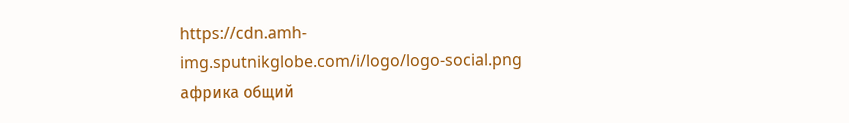https://cdn.amh-img.sputnikglobe.com/i/logo/logo-social.png
африка общий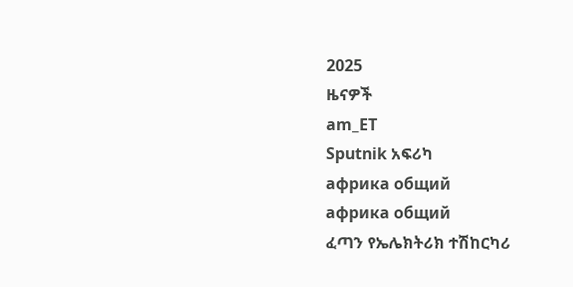2025
ዜናዎች
am_ET
Sputnik አፍሪካ
африка общий
африка общий
ፈጣን የኤሌክትሪክ ተሽከርካሪ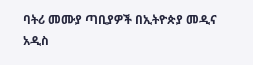ባትሪ መሙያ ጣቢያዎች በኢትዮጵያ መዲና አዲስ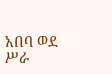አበባ ወደ ሥራ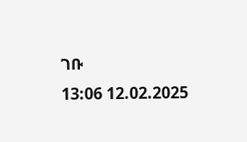ገቡ
13:06 12.02.2025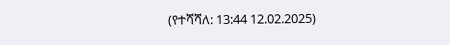(የተሻሻለ: 13:44 12.02.2025)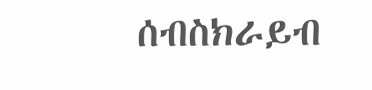ሰብስክራይብ